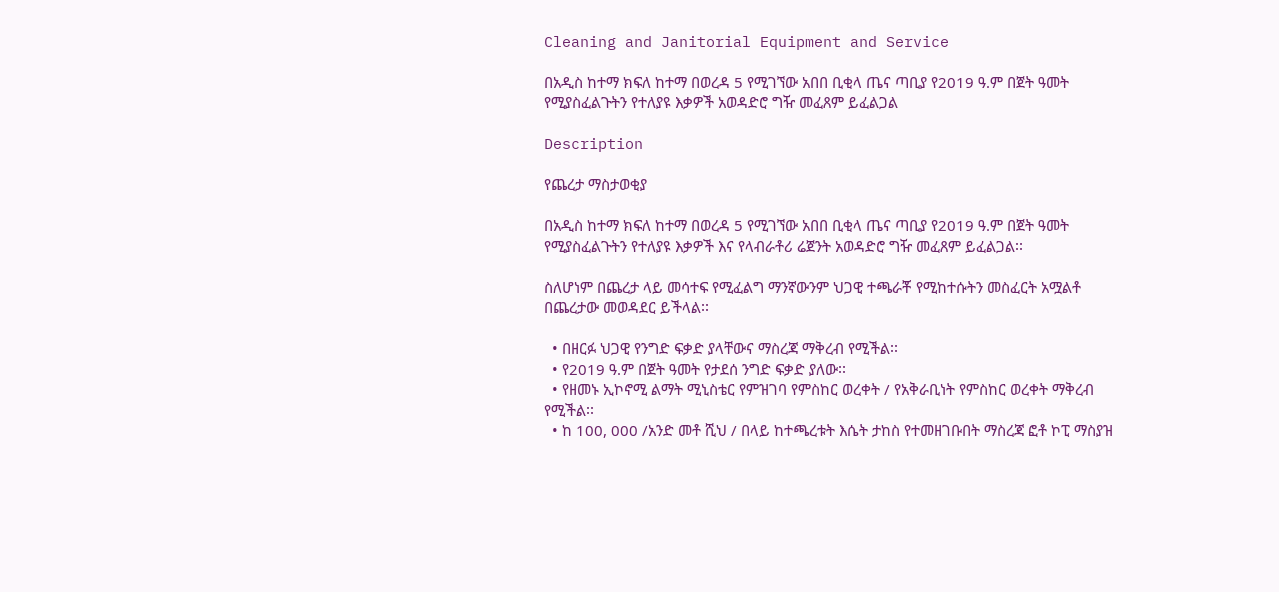Cleaning and Janitorial Equipment and Service

በአዲስ ከተማ ክፍለ ከተማ በወረዳ 5 የሚገኘው አበበ ቢቂላ ጤና ጣቢያ የ2019 ዓ.ም በጀት ዓመት የሚያስፈልጉትን የተለያዩ እቃዎች አወዳድሮ ግዥ መፈጸም ይፈልጋል

Description

የጨረታ ማስታወቂያ

በአዲስ ከተማ ክፍለ ከተማ በወረዳ 5 የሚገኘው አበበ ቢቂላ ጤና ጣቢያ የ2019 ዓ.ም በጀት ዓመት የሚያስፈልጉትን የተለያዩ እቃዎች እና የላብራቶሪ ሬጀንት አወዳድሮ ግዥ መፈጸም ይፈልጋል፡፡

ስለሆነም በጨረታ ላይ መሳተፍ የሚፈልግ ማንኛውንም ህጋዊ ተጫራቾ የሚከተሱትን መስፈርት አሟልቶ በጨረታው መወዳደር ይችላል፡፡

  • በዘርፉ ህጋዊ የንግድ ፍቃድ ያላቸውና ማስረጃ ማቅረብ የሚችል፡፡
  • የ2019 ዓ.ም በጀት ዓመት የታደሰ ንግድ ፍቃድ ያለው፡፡
  • የዘመኑ ኢኮኖሚ ልማት ሚኒስቴር የምዝገባ የምስከር ወረቀት / የአቅራቢነት የምስከር ወረቀት ማቅረብ የሚችል፡፡
  • ከ 100, 000 /አንድ መቶ ሺህ / በላይ ከተጫረቱት እሴት ታከስ የተመዘገቡበት ማስረጃ ፎቶ ኮፒ ማስያዝ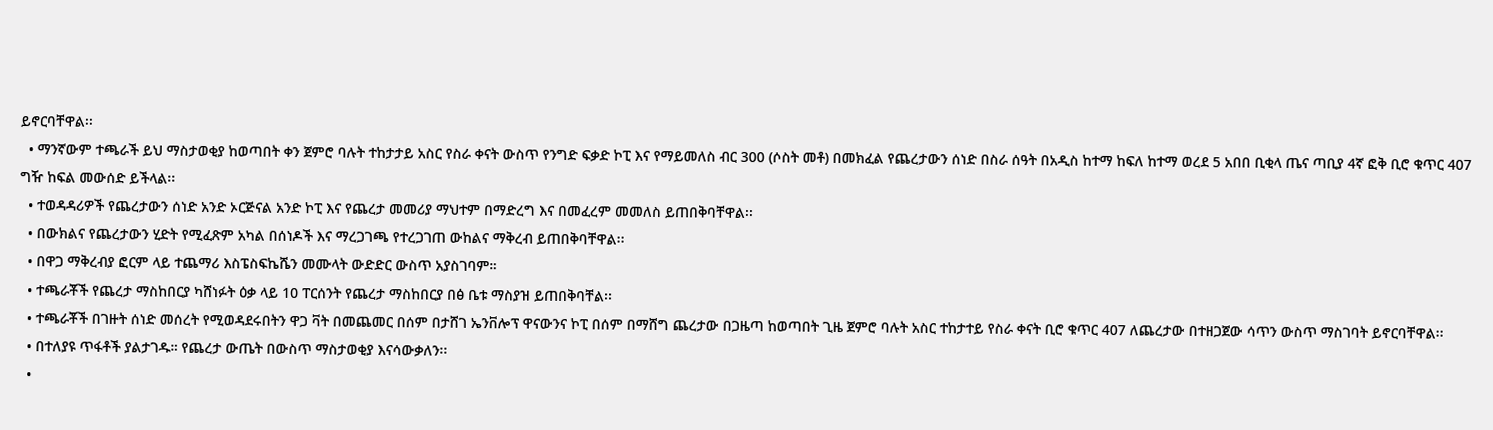ይኖርባቸዋል፡፡
  • ማንኛውም ተጫራች ይህ ማስታወቂያ ከወጣበት ቀን ጀምሮ ባሉት ተከታታይ አስር የስራ ቀናት ውስጥ የንግድ ፍቃድ ኮፒ እና የማይመለስ ብር 300 (ሶስት መቶ) በመክፈል የጨረታውን ሰነድ በስራ ሰዓት በአዲስ ከተማ ከፍለ ከተማ ወረደ 5 አበበ ቢቂላ ጤና ጣቢያ 4ኛ ፎቅ ቢሮ ቁጥር 407 ግዥ ከፍል መውሰድ ይችላል፡፡
  • ተወዳዳሪዎች የጨረታውን ሰነድ አንድ ኦርጅናል አንድ ኮፒ እና የጨረታ መመሪያ ማህተም በማድረግ እና በመፈረም መመለስ ይጠበቅባቸዋል፡፡
  • በውክልና የጨረታውን ሂድት የሚፈጽም አካል በሰነዶች እና ማረጋገጫ የተረጋገጠ ውከልና ማቅረብ ይጠበቅባቸዋል፡፡
  • በዋጋ ማቅረብያ ፎርም ላይ ተጨማሪ እስፔስፍኬሼን መሙላት ውድድር ውስጥ አያስገባም።
  • ተጫራቾች የጨረታ ማስከበርያ ካሸነፉት ዕቃ ላይ 10 ፐርሰንት የጨረታ ማስከበርያ በፅ ቤቱ ማስያዝ ይጠበቅባቸል፡፡
  • ተጫራቾች በገዙት ሰነድ መሰረት የሚወዳደሩበትን ዋጋ ቫት በመጨመር በሰም በታሸገ ኤንቨሎፕ ዋናውንና ኮፒ በሰም በማሸግ ጨረታው በጋዜጣ ከወጣበት ጊዜ ጀምሮ ባሉት አስር ተከታተይ የስራ ቀናት ቢሮ ቁጥር 407 ለጨረታው በተዘጋጀው ሳጥን ውስጥ ማስገባት ይኖርባቸዋል፡፡
  • በተለያዩ ጥፋቶች ያልታገዱ። የጨረታ ውጤት በውስጥ ማስታወቂያ እናሳውቃለን፡፡
  •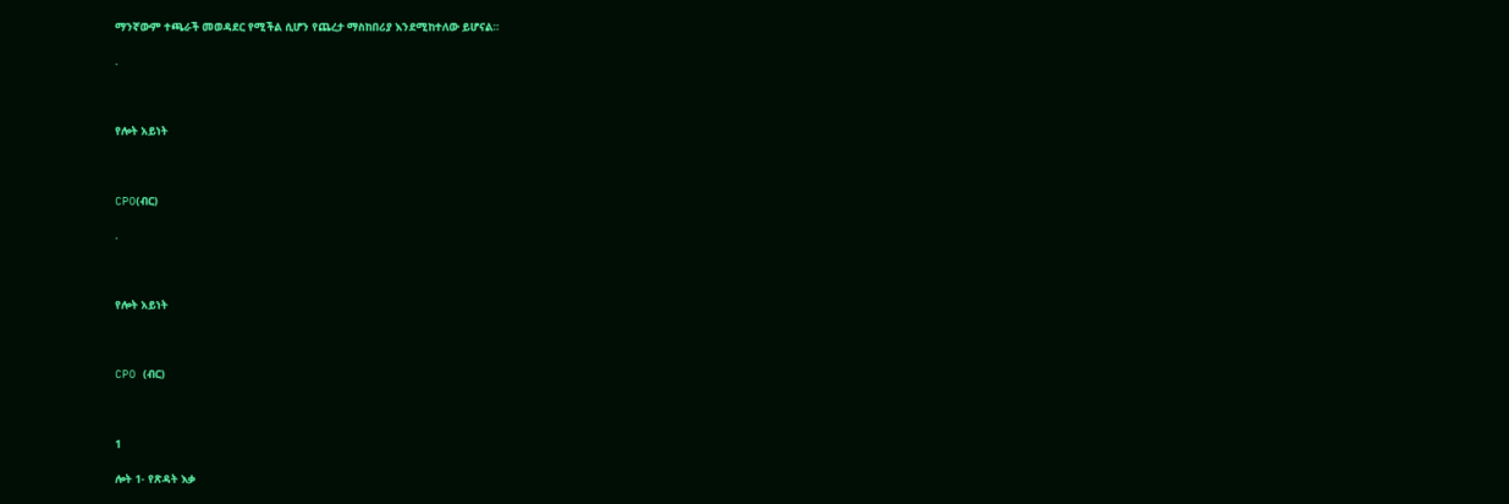ማንኛውም ተጫራች መወዳደር የሚችል ሲሆን የጨረታ ማስከበሪያ እንደሚከተለው ይሆናል።

.



የሎት አይነት



CPO(ብር)

.



የሎት አይነት



CPO (ብር)



1

ሎት 1- የጽዳት እቃ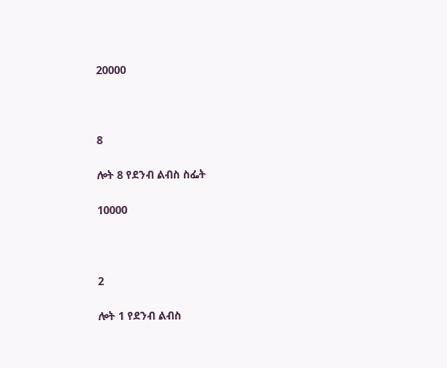20000



8

ሎት 8 የደንብ ልብስ ስፌት

10000



2

ሎት 1 የደንብ ልብስ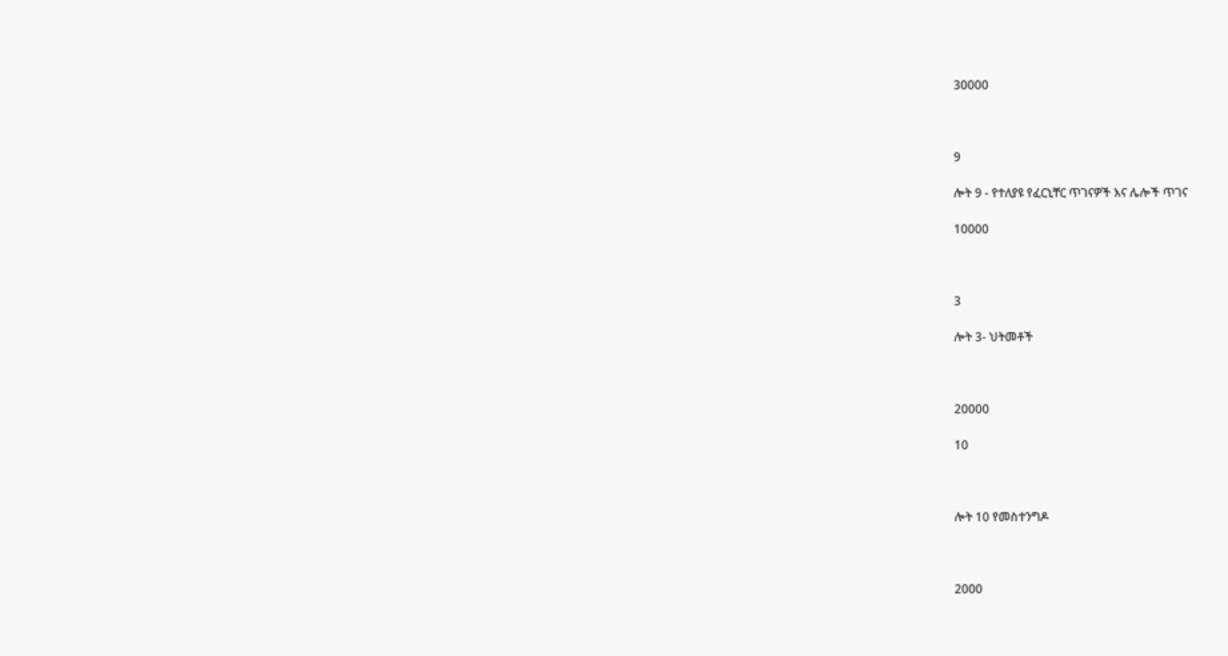30000



9

ሎት 9 - የተለያዩ የፈርኒቸር ጥገናዎች እና ሌሎች ጥገና

10000



3

ሎት 3- ህትመቶች



20000

10



ሎት 10 የመስተንግዶ



2000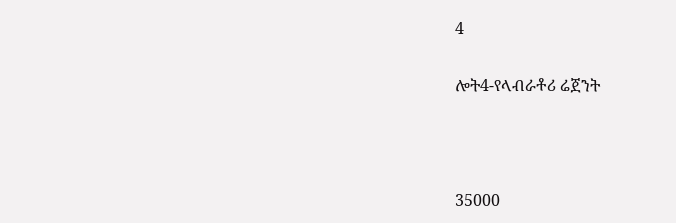4

ሎት4-የላብራቶሪ ሬጀንት



35000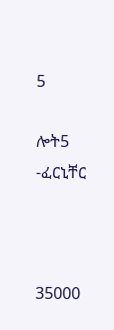5

ሎት5 -ፈርኒቸር



35000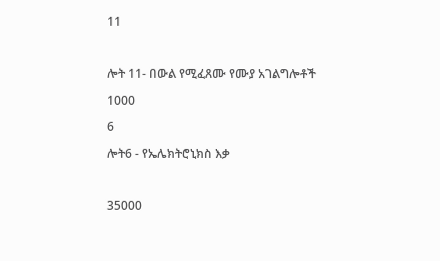11



ሎት 11- በውል የሚፈጸሙ የሙያ አገልግሎቶች

1000

6

ሎት6 - የኤሌክትሮኒክስ እቃ



35000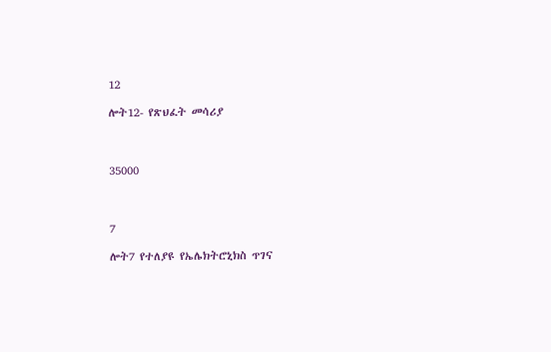12

ሎት12- የጽህፈት መሳሪያ



35000



7

ሎት7 የተለያዩ የኤሌክትሮኒክስ ጥገና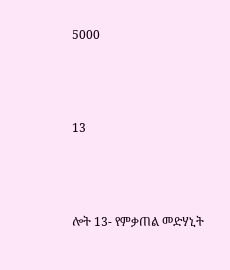5000



13



ሎት 13- የምቃጠል መድሃኒት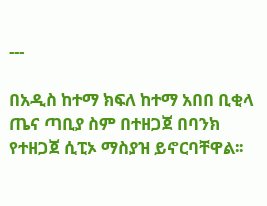---

በአዲስ ከተማ ክፍለ ከተማ አበበ ቢቂላ ጤና ጣቢያ ስም በተዘጋጀ በባንክ የተዘጋጀ ሲፒኦ ማስያዝ ይኖርባቸዋል፡፡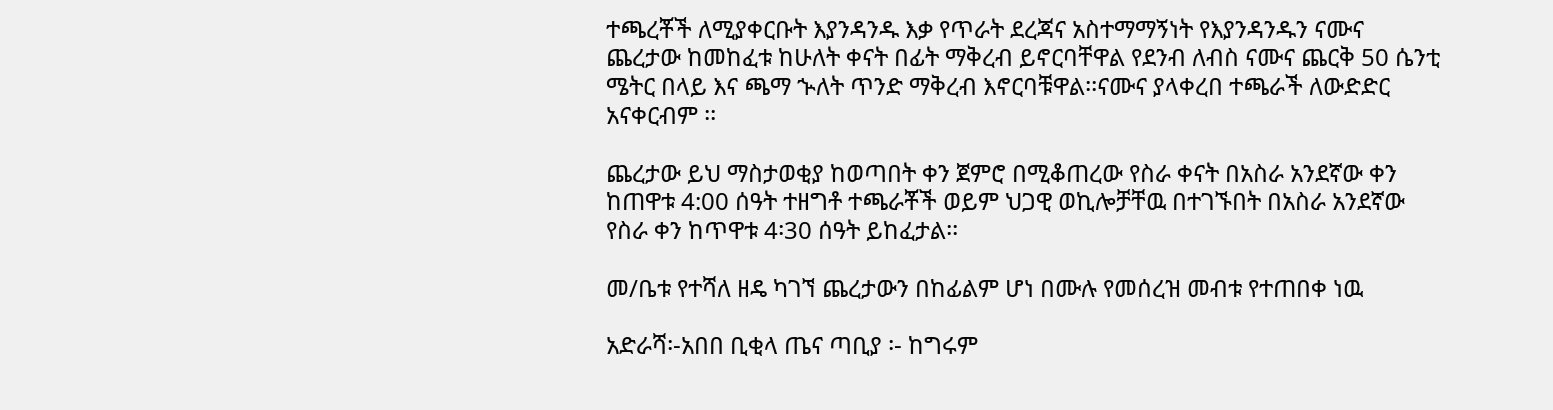ተጫረቾች ለሚያቀርቡት እያንዳንዱ እቃ የጥራት ደረጃና አስተማማኝነት የእያንዳንዱን ናሙና ጨረታው ከመከፈቱ ከሁለት ቀናት በፊት ማቅረብ ይኖርባቸዋል የደንብ ለብስ ናሙና ጨርቅ 50 ሴንቲ ሜትር በላይ እና ጫማ ኍለት ጥንድ ማቅረብ እኖርባቹዋል፡፡ናሙና ያላቀረበ ተጫራች ለውድድር አናቀርብም ፡፡

ጨረታው ይህ ማስታወቂያ ከወጣበት ቀን ጀምሮ በሚቆጠረው የስራ ቀናት በአስራ አንደኛው ቀን ከጠዋቱ 4:00 ሰዓት ተዘግቶ ተጫራቾች ወይም ህጋዊ ወኪሎቻቸዉ በተገኙበት በአስራ አንደኛው የስራ ቀን ከጥዋቱ 4፡30 ሰዓት ይከፈታል፡፡

መ/ቤቱ የተሻለ ዘዴ ካገኘ ጨረታውን በከፊልም ሆነ በሙሉ የመሰረዝ መብቱ የተጠበቀ ነዉ

አድራሻ፡-አበበ ቢቂላ ጤና ጣቢያ ፡- ከግሩም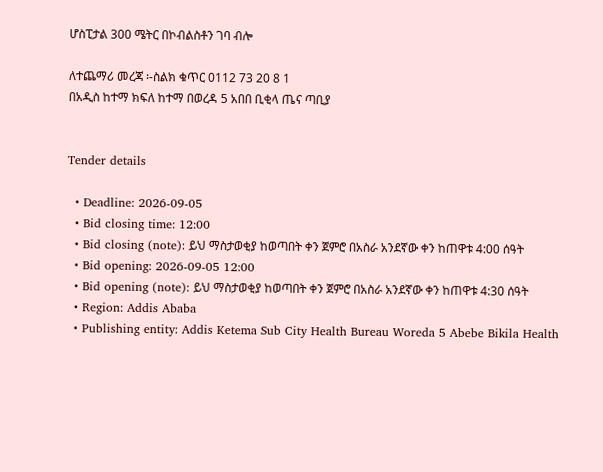ሆስፒታል 300 ሜትር በኮብልስቶን ገባ ብሎ

ለተጨማሪ መረጃ ፡-ስልክ ቁጥር 0112 73 20 8 1
በአዲስ ከተማ ክፍለ ከተማ በወረዳ 5 አበበ ቢቂላ ጤና ጣቢያ


Tender details

  • Deadline: 2026-09-05
  • Bid closing time: 12:00
  • Bid closing (note): ይህ ማስታወቂያ ከወጣበት ቀን ጀምሮ በአስራ አንደኛው ቀን ከጠዋቱ 4:00 ሰዓት
  • Bid opening: 2026-09-05 12:00
  • Bid opening (note): ይህ ማስታወቂያ ከወጣበት ቀን ጀምሮ በአስራ አንደኛው ቀን ከጠዋቱ 4:30 ሰዓት
  • Region: Addis Ababa
  • Publishing entity: Addis Ketema Sub City Health Bureau Woreda 5 Abebe Bikila Health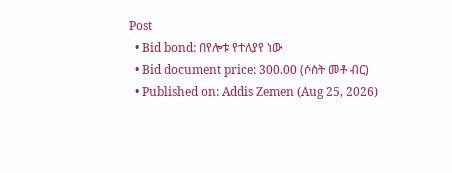Post
  • Bid bond: በየሎቱ የተለያየ ነው
  • Bid document price: 300.00 (ሶስት መቶ ብር)
  • Published on: Addis Zemen (Aug 25, 2026)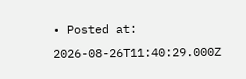• Posted at: 2026-08-26T11:40:29.000Z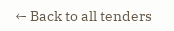← Back to all tenders